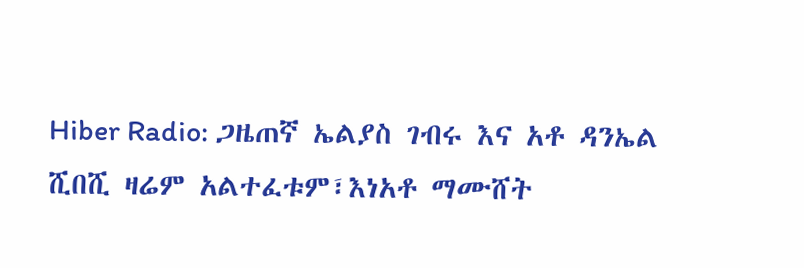Hiber Radio: ጋዜጠኛ ኤልያስ ገብሩ እና አቶ ዳንኤል ሺበሺ ዛሬም አልተፈቱም፣እነአቶ ማሙሸት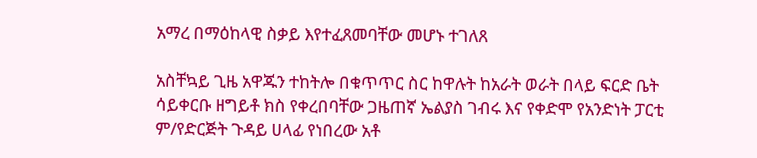አማረ በማዕከላዊ ስቃይ እየተፈጸመባቸው መሆኑ ተገለጸ

አስቸኳይ ጊዜ አዋጁን ተከትሎ በቁጥጥር ስር ከዋሉት ከአራት ወራት በላይ ፍርድ ቤት ሳይቀርቡ ዘግይቶ ክስ የቀረበባቸው ጋዜጠኛ ኤልያስ ገብሩ እና የቀድሞ የአንድነት ፓርቲ ም/የድርጅት ጉዳይ ሀላፊ የነበረው አቶ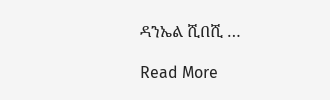ዳንኤል ሺበሺ …

Read More